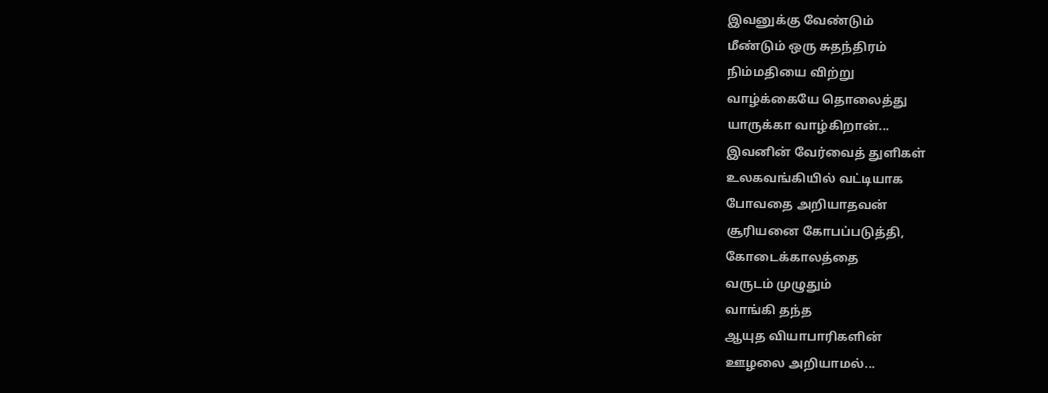இவனுக்கு வேண்டும்
மீண்டும் ஒரு சுதந்திரம்
நிம்மதியை விற்று
வாழ்க்கையே தொலைத்து
யாருக்கா வாழ்கிறான்...
இவனின் வேர்வைத் துளிகள்
உலகவங்கியில் வட்டியாக
போவதை அறியாதவன்
சூரியனை கோபப்படுத்தி,
கோடைக்காலத்தை
வருடம் முழுதும்
வாங்கி தந்த
ஆயுத வியாபாரிகளின்
ஊழலை அறியாமல்...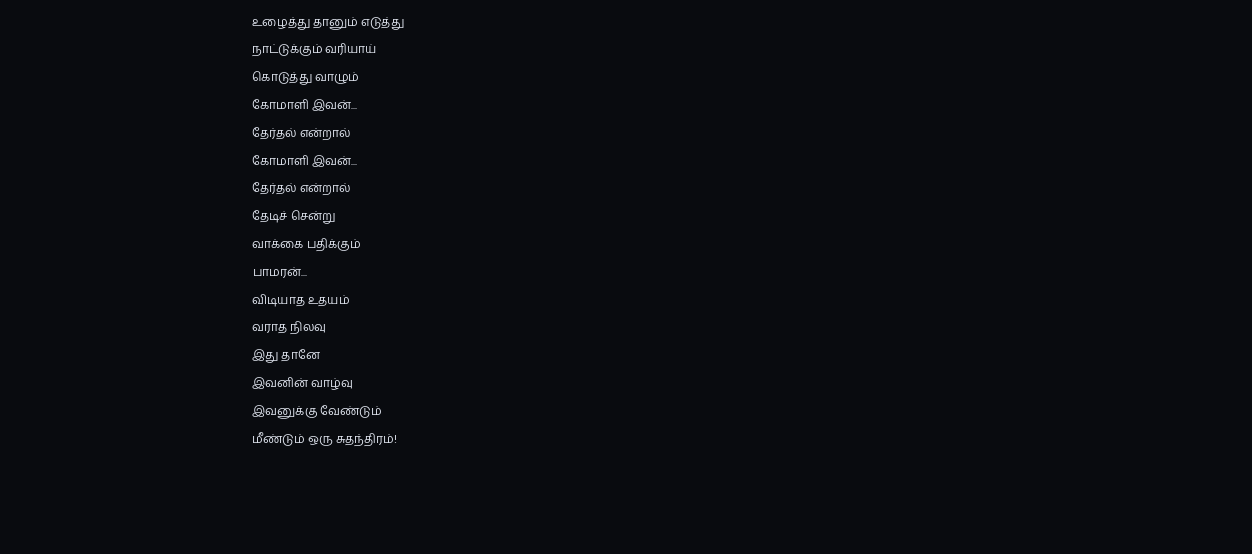உழைத்து தானும் எடுத்து
நாட்டுக்கும் வரியாய்
கொடுத்து வாழும்
கோமாளி இவன்...
தேர்தல் என்றால்
கோமாளி இவன்...
தேர்தல் என்றால்
தேடிச் சென்று
வாக்கை பதிக்கும்
பாமரன்...
விடியாத உதயம்
வராத நிலவு
இது தானே
இவனின் வாழ்வு
இவனுக்கு வேண்டும்
மீண்டும் ஒரு சுதந்திரம்!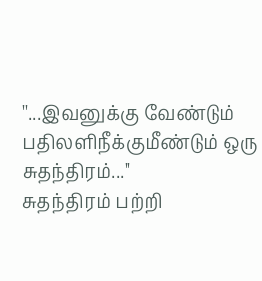''...இவனுக்கு வேண்டும்
பதிலளிநீக்குமீண்டும் ஒரு சுதந்திரம்...''
சுதந்திரம் பற்றி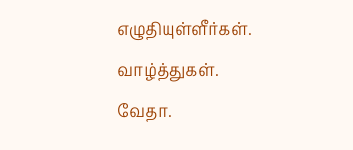எழுதியுள்ளீர்கள். வாழ்த்துகள்.
வேதா.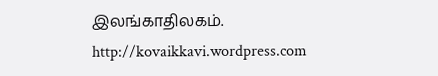இலங்காதிலகம்.
http://kovaikkavi.wordpress.com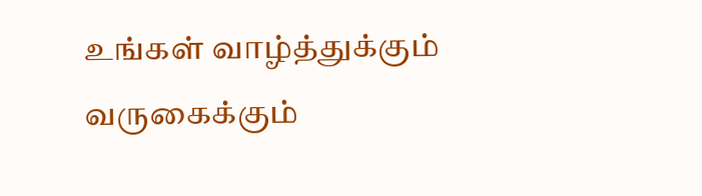உங்கள் வாழ்த்துக்கும் வருகைக்கும்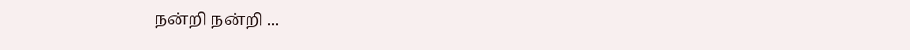நன்றி நன்றி ...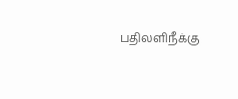பதிலளிநீக்கு